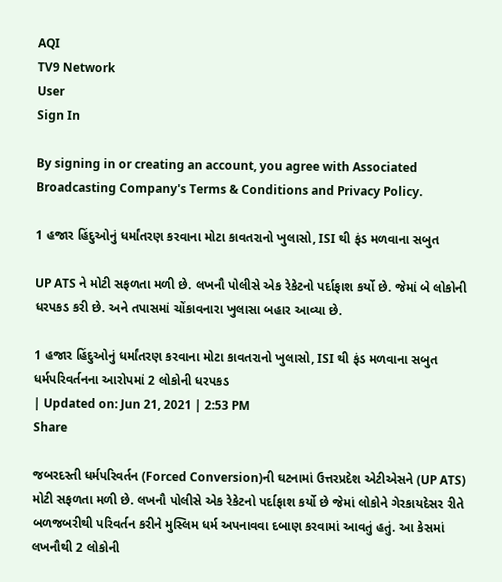AQI
TV9 Network
User
Sign In

By signing in or creating an account, you agree with Associated Broadcasting Company's Terms & Conditions and Privacy Policy.

1 હજાર હિંદુઓનું ધર્માંતરણ કરવાના મોટા કાવતરાનો ખુલાસો, ISI થી ફંડ મળવાના સબુત

UP ATS ને મોટી સફળતા મળી છે. લખનૌ પોલીસે એક રેકેટનો પર્દાફાશ કર્યો છે. જેમાં બે લોકોની ધરપકડ કરી છે. અને તપાસમાં ચોંકાવનારા ખુલાસા બહાર આવ્યા છે.

1 હજાર હિંદુઓનું ધર્માંતરણ કરવાના મોટા કાવતરાનો ખુલાસો, ISI થી ફંડ મળવાના સબુત
ધર્મપરિવર્તનના આરોપમાં 2 લોકોની ધરપકડ
| Updated on: Jun 21, 2021 | 2:53 PM
Share

જબરદસ્તી ધર્મપરિવર્તન (Forced Conversion)ની ઘટનામાં ઉત્તરપ્રદેશ એટીએસને (UP ATS) મોટી સફળતા મળી છે. લખનૌ પોલીસે એક રેકેટનો પર્દાફાશ કર્યો છે જેમાં લોકોને ગેરકાયદેસર રીતે બળજબરીથી પરિવર્તન કરીને મુસ્લિમ ધર્મ અપનાવવા દબાણ કરવામાં આવતું હતું. આ કેસમાં લખનૌથી 2 લોકોની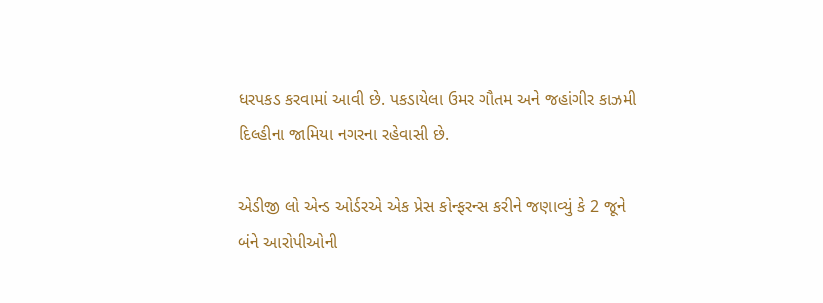ધરપકડ કરવામાં આવી છે. પકડાયેલા ઉમર ગૌતમ અને જહાંગીર કાઝમી દિલ્હીના જામિયા નગરના રહેવાસી છે.

એડીજી લો એન્ડ ઓર્ડરએ એક પ્રેસ કોન્ફરન્સ કરીને જણાવ્યું કે 2 જૂને બંને આરોપીઓની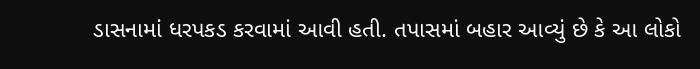ડાસનામાં ધરપકડ કરવામાં આવી હતી. તપાસમાં બહાર આવ્યું છે કે આ લોકો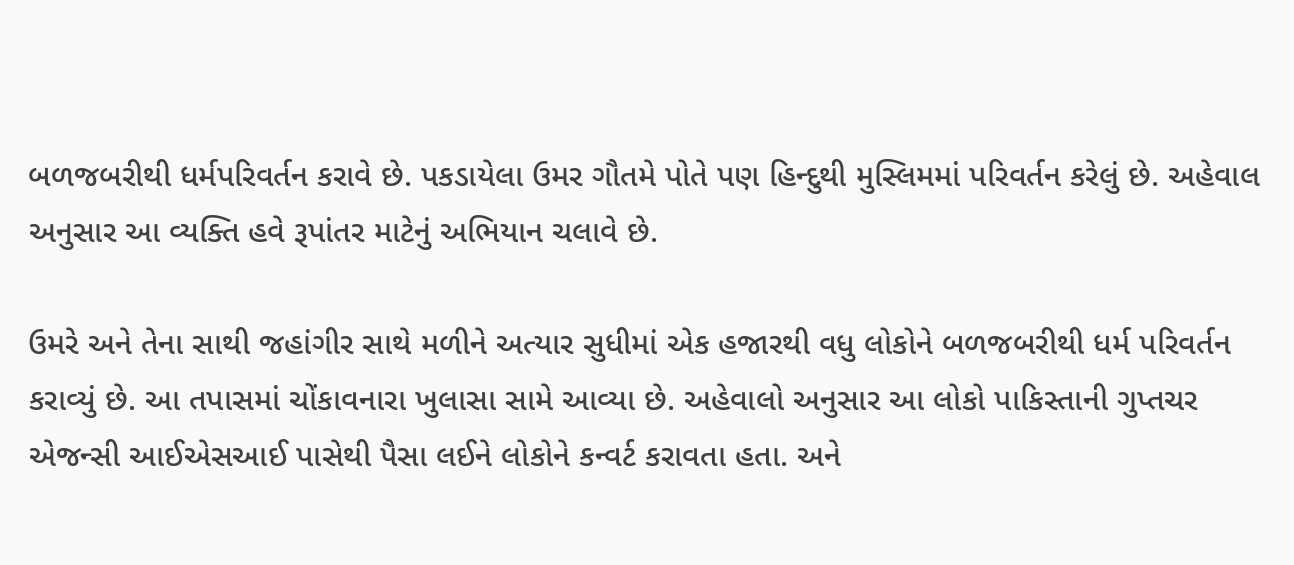બળજબરીથી ધર્મપરિવર્તન કરાવે છે. પકડાયેલા ઉમર ગૌતમે પોતે પણ હિન્દુથી મુસ્લિમમાં પરિવર્તન કરેલું છે. અહેવાલ અનુસાર આ વ્યક્તિ હવે રૂપાંતર માટેનું અભિયાન ચલાવે છે.

ઉમરે અને તેના સાથી જહાંગીર સાથે મળીને અત્યાર સુધીમાં એક હજારથી વધુ લોકોને બળજબરીથી ધર્મ પરિવર્તન કરાવ્યું છે. આ તપાસમાં ચોંકાવનારા ખુલાસા સામે આવ્યા છે. અહેવાલો અનુસાર આ લોકો પાકિસ્તાની ગુપ્તચર એજન્સી આઈએસઆઈ પાસેથી પૈસા લઈને લોકોને કન્વર્ટ કરાવતા હતા. અને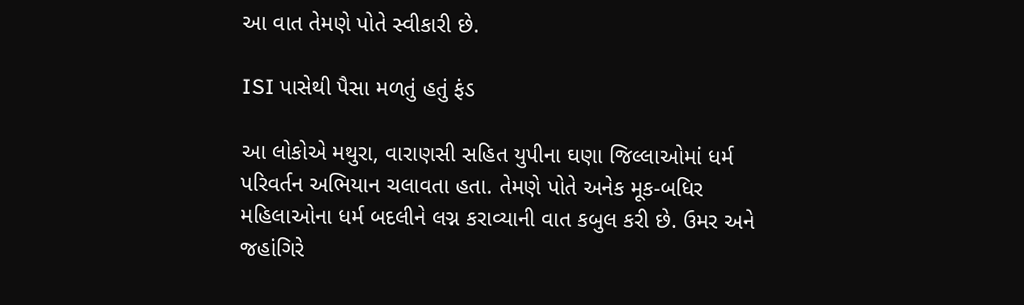આ વાત તેમણે પોતે સ્વીકારી છે.

ISI પાસેથી પૈસા મળતું હતું ફંડ

આ લોકોએ મથુરા, વારાણસી સહિત યુપીના ઘણા જિલ્લાઓમાં ધર્મ પરિવર્તન અભિયાન ચલાવતા હતા. તેમણે પોતે અનેક મૂક-બધિર મહિલાઓના ધર્મ બદલીને લગ્ન કરાવ્યાની વાત કબુલ કરી છે. ઉમર અને જહાંગિરે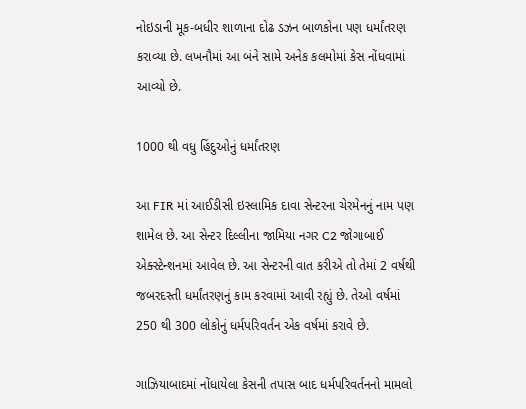નોઇડાની મૂક-બધીર શાળાના દોઢ ડઝન બાળકોના પણ ધર્માંતરણ કરાવ્યા છે. લખનૌમાં આ બંને સામે અનેક કલમોમાં કેસ નોંધવામાં આવ્યો છે.

1000 થી વધુ હિંદુઓનું ધર્માંતરણ

આ FIR માં આઈડીસી ઇસ્લામિક દાવા સેન્ટરના ચેરમેનનું નામ પણ શામેલ છે. આ સેન્ટર દિલ્લીના જામિયા નગર C2 જોગાબાઈ એક્સ્ટેન્શનમાં આવેલ છે. આ સેન્ટરની વાત કરીએ તો તેમાં 2 વર્ષથી જબરદસ્તી ધર્માંતરણનું કામ કરવામાં આવી રહ્યું છે. તેઓ વર્ષમાં 250 થી 300 લોકોનું ધર્મપરિવર્તન એક વર્ષમાં કરાવે છે.

ગાઝિયાબાદમાં નોંધાયેલા કેસની તપાસ બાદ ધર્મપરિવર્તનનો મામલો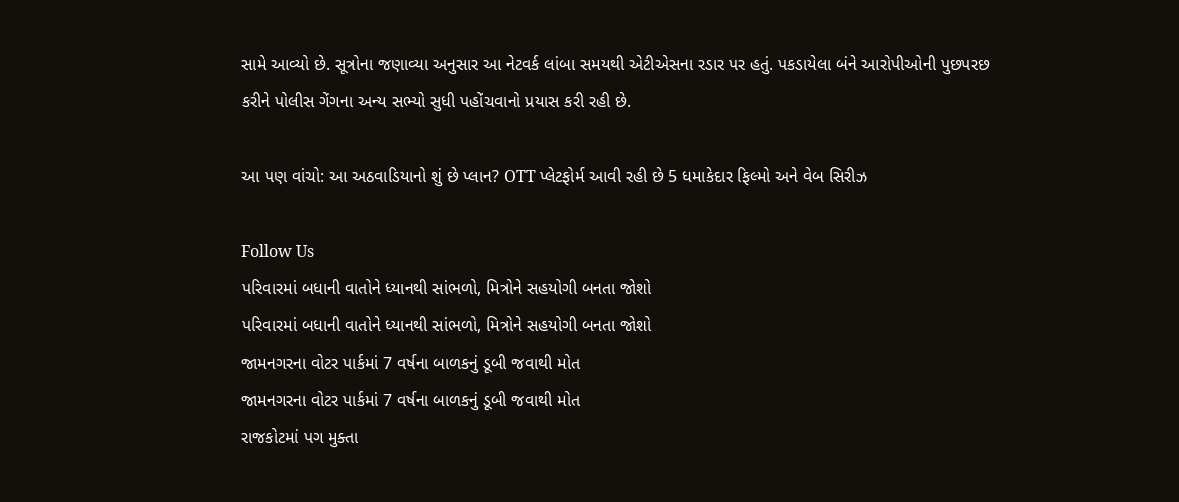સામે આવ્યો છે. સૂત્રોના જણાવ્યા અનુસાર આ નેટવર્ક લાંબા સમયથી એટીએસના રડાર પર હતું. પકડાયેલા બંને આરોપીઓની પુછપરછ કરીને પોલીસ ગેંગના અન્ય સભ્યો સુધી પહોંચવાનો પ્રયાસ કરી રહી છે.

આ પણ વાંચો: આ અઠવાડિયાનો શું છે પ્લાન? OTT પ્લેટફોર્મ આવી રહી છે 5 ધમાકેદાર ફિલ્મો અને વેબ સિરીઝ

Follow Us
પરિવારમાં બધાની વાતોને ધ્યાનથી સાંભળો, મિત્રોને સહયોગી બનતા જોશો
પરિવારમાં બધાની વાતોને ધ્યાનથી સાંભળો, મિત્રોને સહયોગી બનતા જોશો
જામનગરના વોટર પાર્કમાં 7 વર્ષના બાળકનું ડૂબી જવાથી મોત
જામનગરના વોટર પાર્કમાં 7 વર્ષના બાળકનું ડૂબી જવાથી મોત
રાજકોટમાં પગ મુક્તા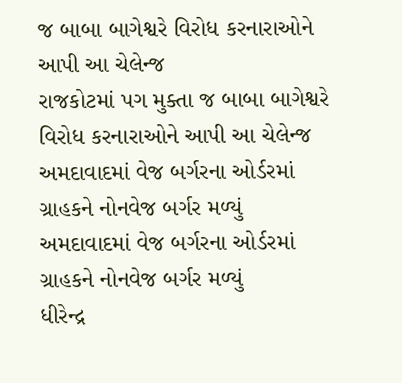જ બાબા બાગેશ્વરે વિરોધ કરનારાઓને આપી આ ચેલેન્જ
રાજકોટમાં પગ મુક્તા જ બાબા બાગેશ્વરે વિરોધ કરનારાઓને આપી આ ચેલેન્જ
અમદાવાદમાં વેજ બર્ગરના ઓર્ડરમાં ગ્રાહકને નોનવેજ બર્ગર મળ્યું
અમદાવાદમાં વેજ બર્ગરના ઓર્ડરમાં ગ્રાહકને નોનવેજ બર્ગર મળ્યું
ધીરેન્દ્ર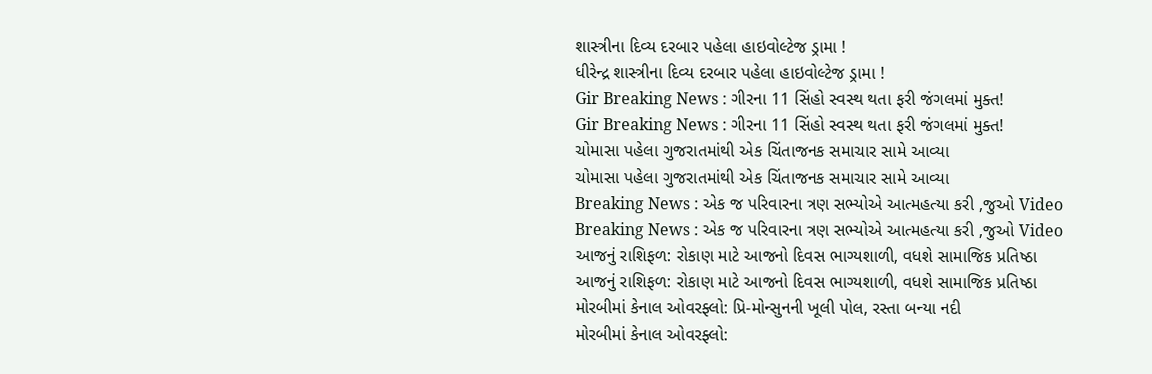શાસ્ત્રીના દિવ્ય દરબાર પહેલા હાઇવોલ્ટેજ ડ્રામા !
ધીરેન્દ્ર શાસ્ત્રીના દિવ્ય દરબાર પહેલા હાઇવોલ્ટેજ ડ્રામા !
Gir Breaking News : ગીરના 11 સિંહો સ્વસ્થ થતા ફરી જંગલમાં મુક્ત!
Gir Breaking News : ગીરના 11 સિંહો સ્વસ્થ થતા ફરી જંગલમાં મુક્ત!
ચોમાસા પહેલા ગુજરાતમાંથી એક ચિંતાજનક સમાચાર સામે આવ્યા
ચોમાસા પહેલા ગુજરાતમાંથી એક ચિંતાજનક સમાચાર સામે આવ્યા
Breaking News : એક જ પરિવારના ત્રણ સભ્યોએ આત્મહત્યા કરી ,જુઓ Video
Breaking News : એક જ પરિવારના ત્રણ સભ્યોએ આત્મહત્યા કરી ,જુઓ Video
આજનું રાશિફળ: રોકાણ માટે આજનો દિવસ ભાગ્યશાળી, વધશે સામાજિક પ્રતિષ્ઠા
આજનું રાશિફળ: રોકાણ માટે આજનો દિવસ ભાગ્યશાળી, વધશે સામાજિક પ્રતિષ્ઠા
મોરબીમાં કેનાલ ઓવરફ્લો: પ્રિ-મોન્સુનની ખૂલી પોલ, રસ્તા બન્યા નદી
મોરબીમાં કેનાલ ઓવરફ્લો: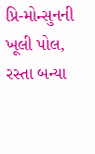પ્રિ-મોન્સુનની ખૂલી પોલ, રસ્તા બન્યા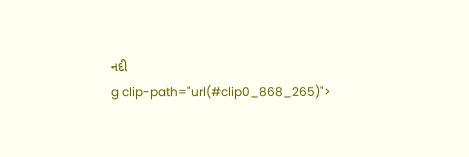નદી
g clip-path="url(#clip0_868_265)">